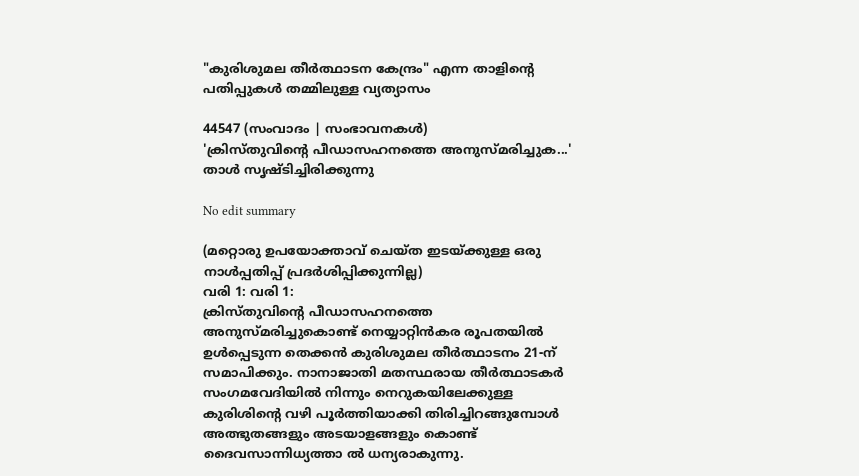"കുരിശുമല തീർത്ഥാടന കേന്ദ്രം" എന്ന താളിന്റെ പതിപ്പുകൾ തമ്മിലുള്ള വ്യത്യാസം

44547 (സംവാദം | സംഭാവനകൾ)
'ക്രിസ്‌തുവിന്റെ പീഡാസഹനത്തെ അനുസ്‌മരിച്ചുക...' താൾ സൃഷ്ടിച്ചിരിക്കുന്നു

No edit summary

(മറ്റൊരു ഉപയോക്താവ് ചെയ്ത ഇടയ്ക്കുള്ള ഒരു നാൾപ്പതിപ്പ് പ്രദർശിപ്പിക്കുന്നില്ല)
വരി 1: വരി 1:
ക്രിസ്‌തുവിന്റെ പീഡാസഹനത്തെ അനുസ്‌മരിച്ചുകൊണ്ട്‌ നെയ്യാറ്റിന്‍കര രൂപതയില്‍ ഉള്‍പ്പെടുന്ന തെക്കന്‍ കുരിശുമല തീര്‍ത്ഥാടനം 21-ന്‌ സമാപിക്കും. നാനാജാതി മതസ്ഥരായ തീര്‍ത്ഥാടകര്‍ സംഗമവേദിയില്‍ നിന്നും നെറുകയിലേക്കുള്ള കുരിശിന്റെ വഴി പൂര്‍ത്തിയാക്കി തിരിച്ചിറങ്ങുമ്പോള്‍ അത്ഭുതങ്ങളും അടയാളങ്ങളും കൊണ്ട്‌ ദൈവസാന്നിധ്യത്താ ല്‍ ധന്യരാകുന്നു.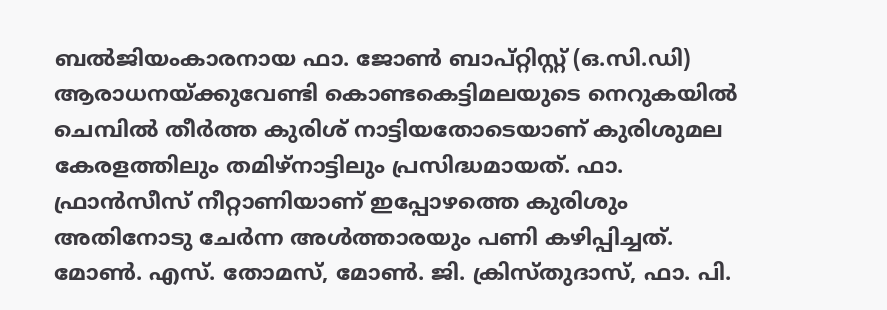ബല്‍ജിയംകാരനായ ഫാ. ജോണ്‍ ബാപ്‌റ്റിസ്റ്റ്‌ (ഒ.സി.ഡി) ആരാധനയ്‌ക്കുവേണ്ടി കൊണ്ടകെട്ടിമലയുടെ നെറുകയില്‍ ചെമ്പില്‍ തീര്‍ത്ത കുരിശ്‌ നാട്ടിയതോടെയാണ്‌ കുരിശുമല കേരളത്തിലും തമിഴ്‌നാട്ടിലും പ്രസിദ്ധമായത്‌. ഫാ. ഫ്രാന്‍സീസ്‌ നീറ്റാണിയാണ്‌ ഇപ്പോഴത്തെ കുരിശും അതിനോടു ചേര്‍ന്ന അള്‍ത്താരയും പണി കഴിപ്പിച്ചത്‌. മോണ്‍. എസ്‌. തോമസ്‌, മോണ്‍. ജി. ക്രിസ്‌തുദാസ്‌, ഫാ. പി.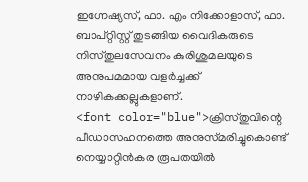ഇഗ്നേഷ്യസ്‌, ഫാ. എം നിക്കോളാസ്‌, ഫാ. ബാപ്‌റ്റിസ്റ്റ്‌ തുടങ്ങിയ വൈദികരുടെ നിസ്‌തുലസേവനം കുരിശുമലയുടെ അനുപമമായ വളര്‍ച്ചക്ക്‌ നാഴികക്കല്ലുകളാണ്‌.
<font color="blue">ക്രിസ്‌തുവിന്റെ പീഡാസഹനത്തെ അനുസ്‌മരിച്ചുകൊണ്ട്‌ നെയ്യാറ്റിൻകര രൂപതയിൽ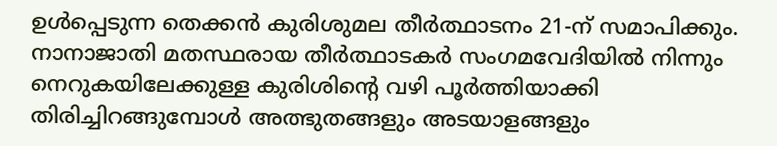ഉൾപ്പെടുന്ന തെക്കൻ കുരിശുമല തീർത്ഥാടനം 21-ന്‌ സമാപിക്കും. നാനാജാതി മതസ്ഥരായ തീർത്ഥാടകർ സംഗമവേദിയിൽ നിന്നും നെറുകയിലേക്കുള്ള കുരിശിന്റെ വഴി പൂർത്തിയാക്കി തിരിച്ചിറങ്ങുമ്പോൾ അത്ഭുതങ്ങളും അടയാളങ്ങളും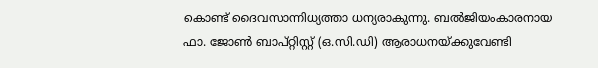കൊണ്ട്‌ ദൈവസാന്നിധ്യത്താ ധന്യരാകുന്നു. ബൽജിയംകാരനായ ഫാ. ജോൺ ബാപ്‌റ്റിസ്റ്റ്‌ (ഒ.സി.ഡി) ആരാധനയ്‌ക്കുവേണ്ടി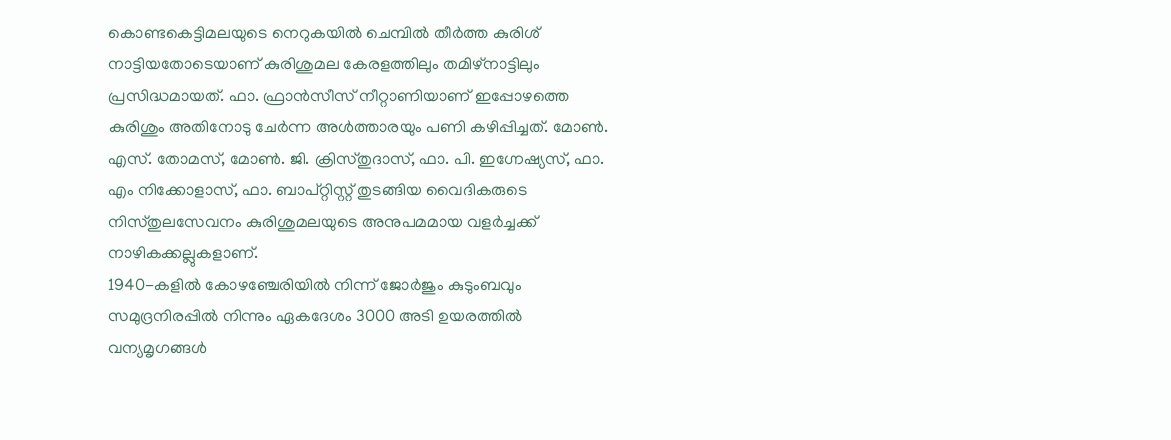കൊണ്ടകെട്ടിമലയുടെ നെറുകയിൽ ചെമ്പിൽ തീർത്ത കുരിശ്‌ നാട്ടിയതോടെയാണ്‌ കുരിശുമല കേരളത്തിലും തമിഴ്‌നാട്ടിലും പ്രസിദ്ധമായത്‌. ഫാ. ഫ്രാൻസീസ്‌ നീറ്റാണിയാണ്‌ ഇപ്പോഴത്തെ കുരിശും അതിനോടു ചേർന്ന അൾത്താരയും പണി കഴിപ്പിച്ചത്‌. മോൺ. എസ്‌. തോമസ്‌, മോൺ. ജി. ക്രിസ്‌തുദാസ്‌, ഫാ. പി. ഇഗ്നേഷ്യസ്‌, ഫാ. എം നിക്കോളാസ്‌, ഫാ. ബാപ്‌റ്റിസ്റ്റ്‌ തുടങ്ങിയ വൈദികരുടെ നിസ്‌തുലസേവനം കുരിശുമലയുടെ അനുപമമായ വളർച്ചക്ക്‌ നാഴികക്കല്ലുകളാണ്‌.
1940-കളില്‍ കോഴഞ്ചേരിയില്‍ നിന്ന്‌ ജോര്‍ജും കുടുംബവും സമുദ്രനിരപ്പില്‍ നിന്നും ഏകദേശം 3000 അടി ഉയരത്തില്‍ വന്യമൃഗങ്ങള്‍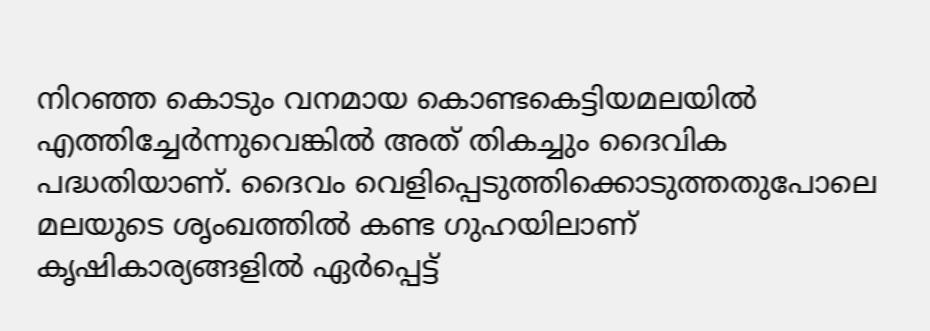നിറഞ്ഞ കൊടും വനമായ കൊണ്ടകെട്ടിയമലയില്‍ എത്തിച്ചേര്‍ന്നുവെങ്കില്‍ അത്‌ തികച്ചും ദൈവിക പദ്ധതിയാണ്‌. ദൈവം വെളിപ്പെടുത്തിക്കൊടുത്തതുപോലെ മലയുടെ ശൃംഖത്തില്‍ കണ്ട ഗുഹയിലാണ്‌ കൃഷികാര്യങ്ങളില്‍ ഏര്‍പ്പെട്ട്‌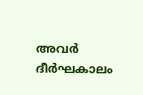അവര്‍ ദീര്‍ഘകാലം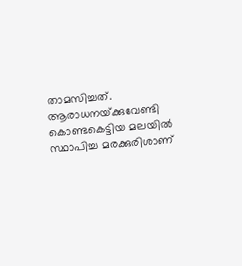താമസിച്ചത്‌. ആരാധനയ്‌ക്കുവേണ്ടി കൊണ്ടകെട്ടിയ മലയില്‍ സ്ഥാപിച്ച മരക്കുരിശാണ്‌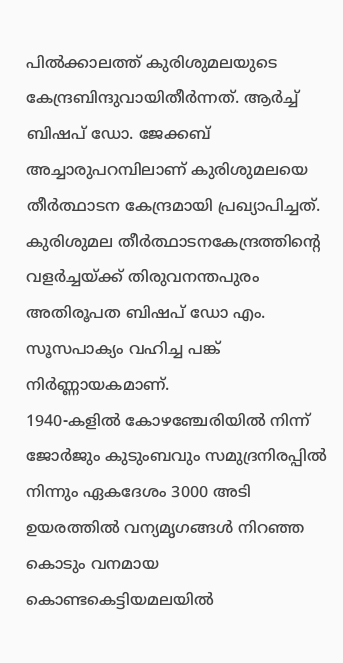പില്‍ക്കാലത്ത്‌ കുരിശുമലയുടെ കേന്ദ്രബിന്ദുവായിതീര്‍ന്നത്‌. ആര്‍ച്ച്‌ ബിഷപ്‌ ഡോ. ജേക്കബ്‌ അച്ചാരുപറമ്പിലാണ്‌ കുരിശുമലയെ തീര്‍ത്ഥാടന കേന്ദ്രമായി പ്രഖ്യാപിച്ചത്‌. കുരിശുമല തീര്‍ത്ഥാടനകേന്ദ്രത്തിന്റെ വളര്‍ച്ചയ്‌ക്ക്‌ തിരുവനന്തപുരം അതിരൂപത ബിഷപ്‌ ഡോ എം. സൂസപാക്യം വഹിച്ച പങ്ക്‌ നിര്‍ണ്ണായകമാണ്‌.
1940-കളിൽ കോഴഞ്ചേരിയിൽ നിന്ന്‌ ജോർജും കുടുംബവും സമുദ്രനിരപ്പിൽ നിന്നും ഏകദേശം 3000 അടി ഉയരത്തിൽ വന്യമൃഗങ്ങൾ നിറഞ്ഞ കൊടും വനമായ കൊണ്ടകെട്ടിയമലയിൽ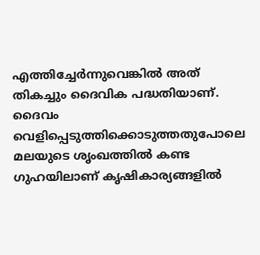എത്തിച്ചേർന്നുവെങ്കിൽ അത്‌ തികച്ചും ദൈവിക പദ്ധതിയാണ്‌. ദൈവം വെളിപ്പെടുത്തിക്കൊടുത്തതുപോലെ മലയുടെ ശൃംഖത്തിൽ കണ്ട ഗുഹയിലാണ്‌ കൃഷികാര്യങ്ങളിൽ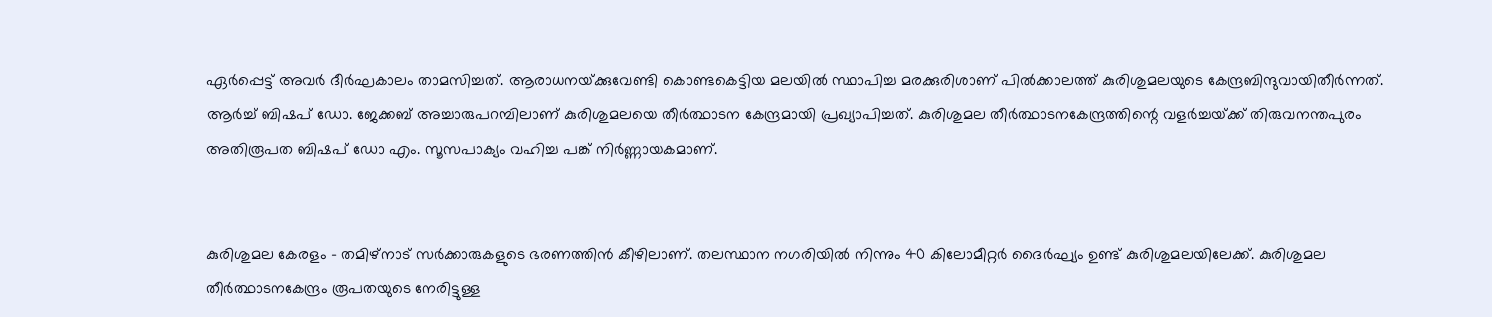ഏർപ്പെട്ട്‌ അവർ ദീർഘകാലം താമസിച്ചത്‌. ആരാധനയ്‌ക്കുവേണ്ടി കൊണ്ടകെട്ടിയ മലയിൽ സ്ഥാപിച്ച മരക്കുരിശാണ്‌ പിൽക്കാലത്ത്‌ കുരിശുമലയുടെ കേന്ദ്രബിന്ദുവായിതീർന്നത്‌. ആർച്ച്‌ ബിഷപ്‌ ഡോ. ജേക്കബ്‌ അച്ചാരുപറമ്പിലാണ്‌ കുരിശുമലയെ തീർത്ഥാടന കേന്ദ്രമായി പ്രഖ്യാപിച്ചത്‌. കുരിശുമല തീർത്ഥാടനകേന്ദ്രത്തിന്റെ വളർച്ചയ്‌ക്ക്‌ തിരുവനന്തപുരം അതിരൂപത ബിഷപ്‌ ഡോ എം. സൂസപാക്യം വഹിച്ച പങ്ക്‌ നിർണ്ണായകമാണ്‌.


കുരിശുമല കേരളം - തമിഴ്‌നാട്‌ സര്‍ക്കാരുകളുടെ ഭരണത്തിന്‍ കീഴിലാണ്‌. തലസ്ഥാന നഗരിയില്‍ നിന്നും 40 കിലോമീറ്റര്‍ ദൈര്‍ഘ്യം ഉണ്ട്‌ കുരിശുമലയിലേക്ക്‌. കുരിശുമല തീര്‍ത്ഥാടനകേന്ദ്രം രൂപതയുടെ നേരിട്ടുള്ള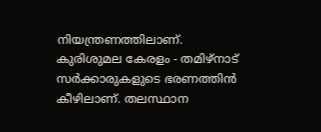നിയന്ത്രണത്തിലാണ്‌.
കുരിശുമല കേരളം - തമിഴ്‌നാട്‌ സർക്കാരുകളുടെ ഭരണത്തിൻ കീഴിലാണ്‌. തലസ്ഥാന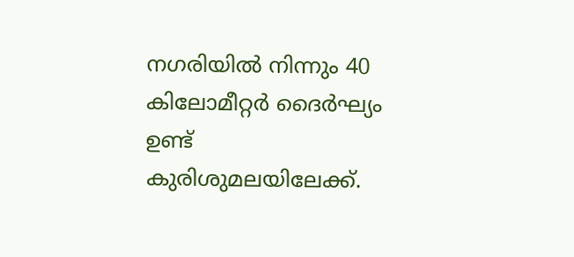നഗരിയിൽ നിന്നും 40 കിലോമീറ്റർ ദൈർഘ്യം ഉണ്ട്‌ കുരിശുമലയിലേക്ക്‌.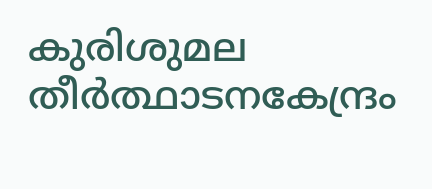കുരിശുമല തീർത്ഥാടനകേന്ദ്രം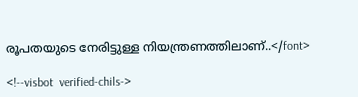രൂപതയുടെ നേരിട്ടുള്ള നിയന്ത്രണത്തിലാണ്‌..</font>

<!--visbot  verified-chils->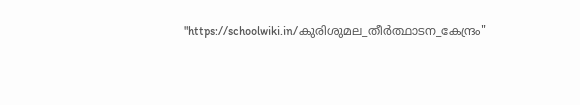"https://schoolwiki.in/കുരിശുമല_തീർത്ഥാടന_കേന്ദ്രം"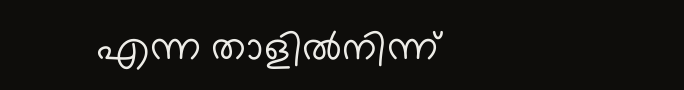എന്ന താളിൽനിന്ന്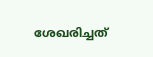ശേഖരിച്ചത്